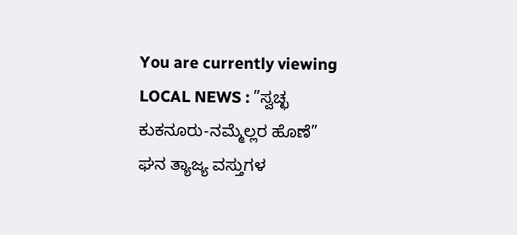You are currently viewing LOCAL NEWS : ”ಸ್ವಚ್ಛ ಕುಕನೂರು-ನಮ್ಮೆಲ್ಲರ ಹೊಣೆ”  ಘನ ತ್ಯಾಜ್ಯ ವಸ್ತುಗಳ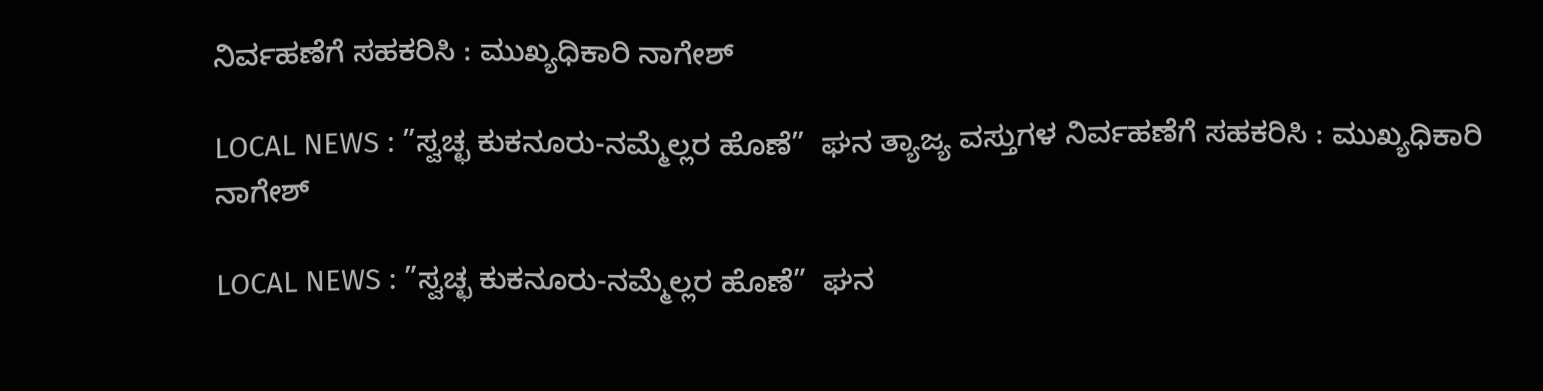ನಿರ್ವಹಣೆಗೆ ಸಹಕರಿಸಿ : ಮುಖ್ಯಧಿಕಾರಿ ನಾಗೇಶ್

LOCAL NEWS : ”ಸ್ವಚ್ಛ ಕುಕನೂರು-ನಮ್ಮೆಲ್ಲರ ಹೊಣೆ”  ಘನ ತ್ಯಾಜ್ಯ ವಸ್ತುಗಳ ನಿರ್ವಹಣೆಗೆ ಸಹಕರಿಸಿ : ಮುಖ್ಯಧಿಕಾರಿ ನಾಗೇಶ್

LOCAL NEWS : ”ಸ್ವಚ್ಛ ಕುಕನೂರು-ನಮ್ಮೆಲ್ಲರ ಹೊಣೆ”  ಘನ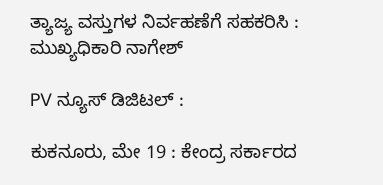ತ್ಯಾಜ್ಯ ವಸ್ತುಗಳ ನಿರ್ವಹಣೆಗೆ ಸಹಕರಿಸಿ : ಮುಖ್ಯಧಿಕಾರಿ ನಾಗೇಶ್

PV ನ್ಯೂಸ್ ಡಿಜಿಟಲ್ :

ಕುಕನೂರು, ಮೇ 19 : ಕೇಂದ್ರ ಸರ್ಕಾರದ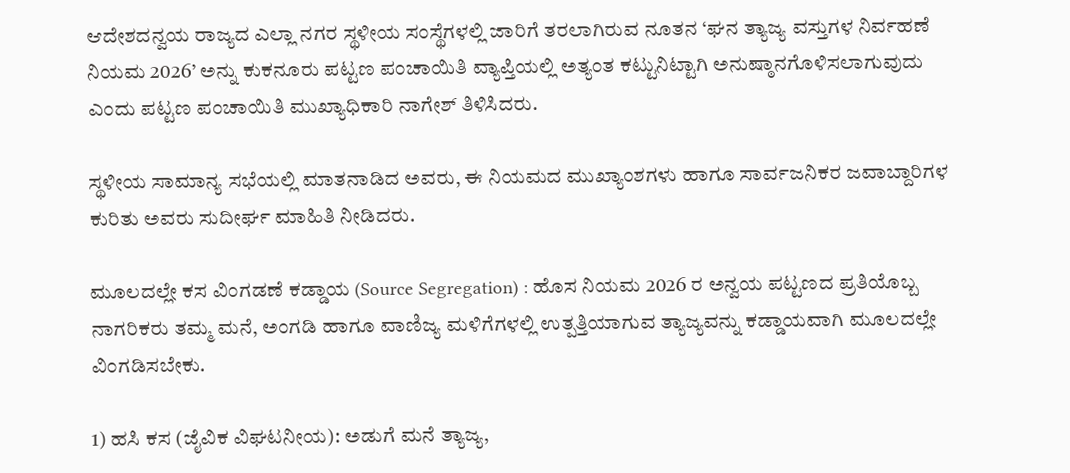ಆದೇಶದನ್ವಯ ರಾಜ್ಯದ ಎಲ್ಲಾ ನಗರ ಸ್ಥಳೀಯ ಸಂಸ್ಥೆಗಳಲ್ಲಿ ಜಾರಿಗೆ ತರಲಾಗಿರುವ ನೂತನ ‘ಘನ ತ್ಯಾಜ್ಯ ವಸ್ತುಗಳ ನಿರ್ವಹಣೆ ನಿಯಮ 2026’ ಅನ್ನು ಕುಕನೂರು ಪಟ್ಟಣ ಪಂಚಾಯಿತಿ ವ್ಯಾಪ್ತಿಯಲ್ಲಿ ಅತ್ಯಂತ ಕಟ್ಟುನಿಟ್ಟಾಗಿ ಅನುಷ್ಠಾನಗೊಳಿಸಲಾಗುವುದು ಎಂದು ಪಟ್ಟಣ ಪಂಚಾಯಿತಿ ಮುಖ್ಯಾಧಿಕಾರಿ ನಾಗೇಶ್ ತಿಳಿಸಿದರು.

ಸ್ಥಳೀಯ ಸಾಮಾನ್ಯ ಸಭೆಯಲ್ಲಿ ಮಾತನಾಡಿದ ಅವರು, ಈ ನಿಯಮದ ಮುಖ್ಯಾಂಶಗಳು ಹಾಗೂ ಸಾರ್ವಜನಿಕರ ಜವಾಬ್ದಾರಿಗಳ ಕುರಿತು ಅವರು ಸುದೀರ್ಘ ಮಾಹಿತಿ ನೀಡಿದರು.

ಮೂಲದಲ್ಲೇ ಕಸ ವಿಂಗಡಣೆ ಕಡ್ಡಾಯ (Source Segregation) : ಹೊಸ ನಿಯಮ 2026 ರ ಅನ್ವಯ ಪಟ್ಟಣದ ಪ್ರತಿಯೊಬ್ಬ ನಾಗರಿಕರು ತಮ್ಮ ಮನೆ, ಅಂಗಡಿ ಹಾಗೂ ವಾಣಿಜ್ಯ ಮಳಿಗೆಗಳಲ್ಲಿ ಉತ್ಪತ್ತಿಯಾಗುವ ತ್ಯಾಜ್ಯವನ್ನು ಕಡ್ಡಾಯವಾಗಿ ಮೂಲದಲ್ಲೇ ವಿಂಗಡಿಸಬೇಕು.

1) ಹಸಿ ಕಸ (ಜೈವಿಕ ವಿಘಟನೀಯ): ಅಡುಗೆ ಮನೆ ತ್ಯಾಜ್ಯ,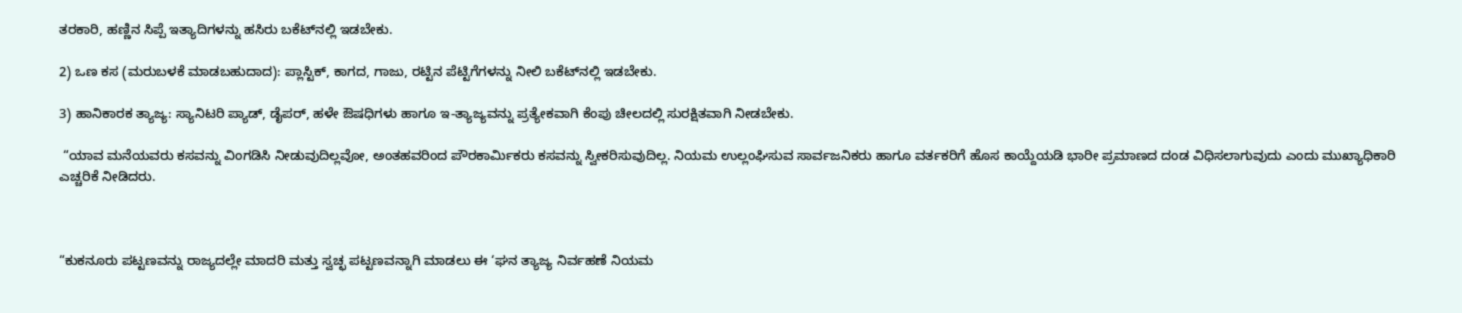ತರಕಾರಿ, ಹಣ್ಣಿನ ಸಿಪ್ಪೆ ಇತ್ಯಾದಿಗಳನ್ನು ಹಸಿರು ಬಕೆಟ್‌ನಲ್ಲಿ ಇಡಬೇಕು.

2) ಒಣ ಕಸ (ಮರುಬಳಕೆ ಮಾಡಬಹುದಾದ): ಪ್ಲಾಸ್ಟಿಕ್, ಕಾಗದ, ಗಾಜು, ರಟ್ಟಿನ ಪೆಟ್ಟಿಗೆಗಳನ್ನು ನೀಲಿ ಬಕೆಟ್‌ನಲ್ಲಿ ಇಡಬೇಕು.

3) ಹಾನಿಕಾರಕ ತ್ಯಾಜ್ಯ: ಸ್ಯಾನಿಟರಿ ಪ್ಯಾಡ್, ಡೈಪರ್, ಹಳೇ ಔಷಧಿಗಳು ಹಾಗೂ ಇ-ತ್ಯಾಜ್ಯವನ್ನು ಪ್ರತ್ಯೇಕವಾಗಿ ಕೆಂಪು ಚೀಲದಲ್ಲಿ ಸುರಕ್ಷಿತವಾಗಿ ನೀಡಬೇಕು.

 “ಯಾವ ಮನೆಯವರು ಕಸವನ್ನು ವಿಂಗಡಿಸಿ ನೀಡುವುದಿಲ್ಲವೋ, ಅಂತಹವರಿಂದ ಪೌರಕಾರ್ಮಿಕರು ಕಸವನ್ನು ಸ್ವೀಕರಿಸುವುದಿಲ್ಲ. ನಿಯಮ ಉಲ್ಲಂಘಿಸುವ ಸಾರ್ವಜನಿಕರು ಹಾಗೂ ವರ್ತಕರಿಗೆ ಹೊಸ ಕಾಯ್ದೆಯಡಿ ಭಾರೀ ಪ್ರಮಾಣದ ದಂಡ ವಿಧಿಸಲಾಗುವುದು ಎಂದು ಮುಖ್ಯಾಧಿಕಾರಿ ಎಚ್ಚರಿಕೆ ನೀಡಿದರು.



“ಕುಕನೂರು ಪಟ್ಟಣವನ್ನು ರಾಜ್ಯದಲ್ಲೇ ಮಾದರಿ ಮತ್ತು ಸ್ವಚ್ಛ ಪಟ್ಟಣವನ್ನಾಗಿ ಮಾಡಲು ಈ ‘ಘನ ತ್ಯಾಜ್ಯ ನಿರ್ವಹಣೆ ನಿಯಮ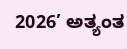2026’ ಅತ್ಯಂತ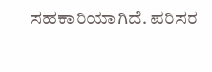ಸಹಕಾರಿಯಾಗಿದೆ. ಪರಿಸರ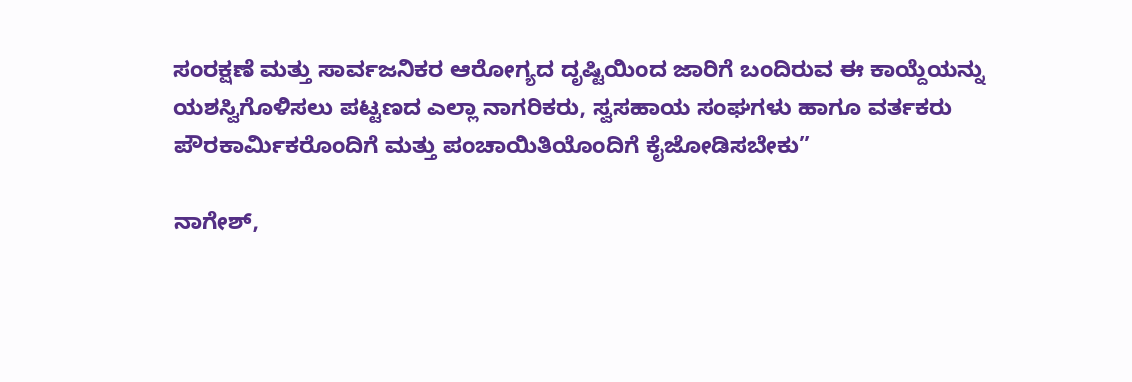ಸಂರಕ್ಷಣೆ ಮತ್ತು ಸಾರ್ವಜನಿಕರ ಆರೋಗ್ಯದ ದೃಷ್ಟಿಯಿಂದ ಜಾರಿಗೆ ಬಂದಿರುವ ಈ ಕಾಯ್ದೆಯನ್ನು ಯಶಸ್ವಿಗೊಳಿಸಲು ಪಟ್ಟಣದ ಎಲ್ಲಾ ನಾಗರಿಕರು, ಸ್ವಸಹಾಯ ಸಂಘಗಳು ಹಾಗೂ ವರ್ತಕರು ಪೌರಕಾರ್ಮಿಕರೊಂದಿಗೆ ಮತ್ತು ಪಂಚಾಯಿತಿಯೊಂದಿಗೆ ಕೈಜೋಡಿಸಬೇಕು”

ನಾಗೇಶ್,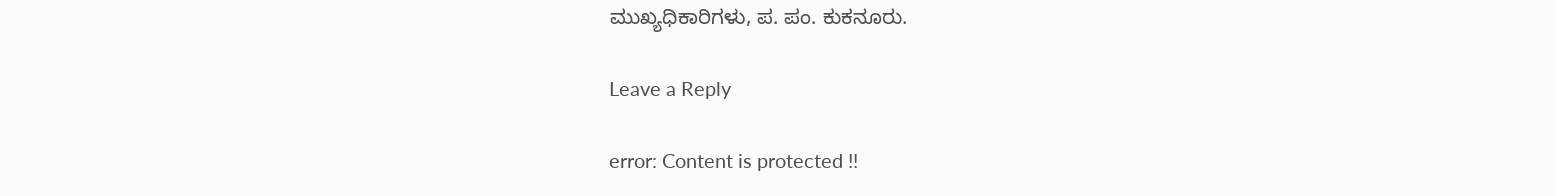ಮುಖ್ಯಧಿಕಾರಿಗಳು, ಪ. ಪಂ. ಕುಕನೂರು.

Leave a Reply

error: Content is protected !!